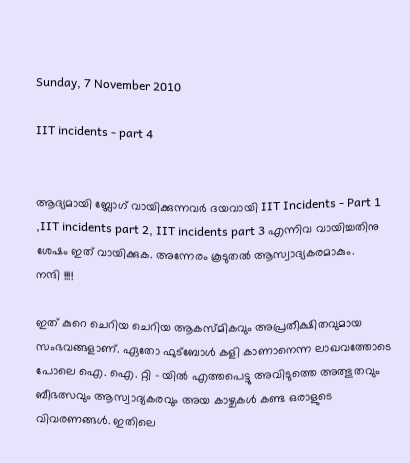Sunday, 7 November 2010

IIT incidents - part 4


ആദ്യമായി ബ്ലോഗ്‌ വായിക്കുന്നവര്‍ ദയവായി IIT Incidents - Part 1 ,IIT incidents part 2, IIT incidents part 3 എന്നിവ വായിച്ചതിനു ശേഷം ഇത് വായിക്കുക. അന്നേരം കൂടുതല്‍ ആസ്വാദ്യകരമാകും.
നന്ദി !!!!

ഇത് കുറെ ചെറിയ ചെറിയ ആകസ്മികവും അപ്രതീക്ഷിതവുമായ സംഭവങ്ങളാണ്. ഏതോ ഫുട്ബോള്‍ കളി കാണാനെന്ന ലാഖവത്തോടെ പോലെ ഐ. ഐ. റ്റി - യില്‍ എത്തപെട്ടു അവിടുത്തെ അത്ഭുതവും ബീഭത്സവും ആസ്വാദ്യകരവും അയ കാഴ്ചകള്‍ കണ്ട ഒരാളുടെ വിവരണങ്ങള്‍. ഇതിലെ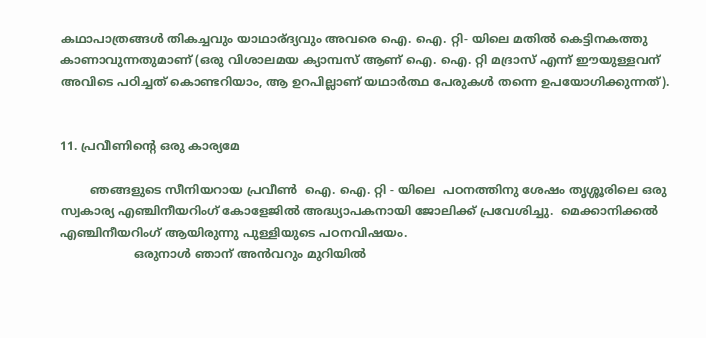കഥാപാത്രങ്ങള്‍ തികച്ചവും യാഥാര്ദ്യവും അവരെ ഐ. ഐ. റ്റി- യിലെ മതില്‍ കെട്ടിനകത്തു കാണാവുന്നതുമാണ് (ഒരു വിശാലമയ ക്യാമ്പസ്‌ ആണ് ഐ. ഐ. റ്റി മദ്രാസ്‌ എന്ന് ഈയുള്ളവന് അവിടെ പഠിച്ചത് കൊണ്ടറിയാം, ആ ഉറപില്ലാണ് യഥാര്‍ത്ഥ പേരുകള്‍ തന്നെ ഉപയോഗിക്കുന്നത്).


11. പ്രവീണിന്‍റെ ഒരു കാര്യമേ

        ഞങ്ങളുടെ സീനിയറായ പ്രവീണ്‍  ഐ. ഐ. റ്റി - യിലെ  പഠനത്തിനു ശേഷം തൃശ്ശൂരിലെ ഒരു സ്വകാര്യ എഞ്ചിനീയറിംഗ് കോളേജില്‍ അദ്ധ്യാപകനായി ജോലിക്ക് പ്രവേശിച്ചു.  മെക്കാനിക്കല്‍  എഞ്ചിനീയറിംഗ് ആയിരുന്നു പുള്ളിയുടെ പഠനവിഷയം.
                    ഒരുനാള്‍ ഞാന് അന്‍വറും മുറിയില്‍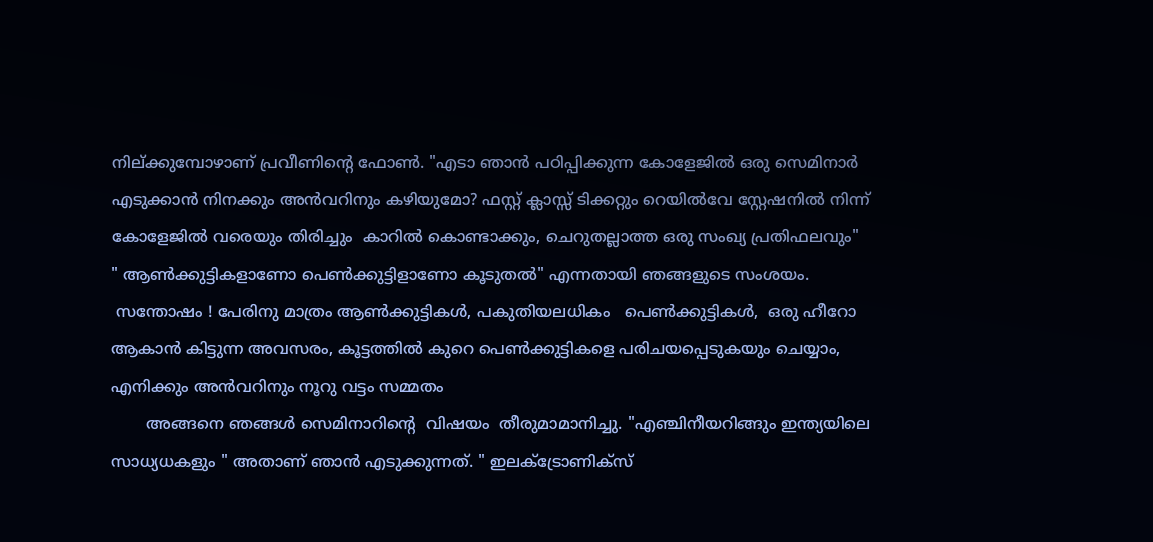നില്ക്കുമ്പോഴാണ് പ്രവീണിന്‍റെ ഫോണ്‍. "എടാ ഞാന്‍ പഠിപ്പിക്കുന്ന കോളേജില്‍ ഒരു സെമിനാര്‍  എടുക്കാന്‍ നിനക്കും അന്‍വറിനും കഴിയുമോ? ഫസ്റ്റ് ക്ലാസ്സ്‌ ടിക്കറ്റും റെയില്‍വേ സ്റ്റേഷനില്‍ നിന്ന് കോളേജില്‍ വരെയും തിരിച്ചും  കാറില്‍ കൊണ്ടാക്കും, ചെറുതല്ലാത്ത ഒരു സംഖ്യ പ്രതിഫലവും"
" ആണ്‍ക്കുട്ടികളാണോ പെണ്‍ക്കുട്ടിളാണോ കൂടുതല്‍" എന്നതായി ഞങ്ങളുടെ സംശയം.
 സന്തോഷം ! പേരിനു മാത്രം ആണ്‍ക്കുട്ടികള്‍, പകുതിയലധികം   ‍പെണ്‍ക്കുട്ടികള്‍,  ഒരു ഹീറോ ആകാന്‍ കിട്ടുന്ന അവസരം, കൂട്ടത്തില്‍ കുറെ പെണ്‍ക്കുട്ടികളെ പരിചയപ്പെടുകയും ചെയ്യാം, എനിക്കും അന്‍വറിനും നൂറു വട്ടം സമ്മതം
       അങ്ങനെ ഞങ്ങള്‍ സെമിനാറിന്‍റെ  വിഷയം  തീരുമാമാനിച്ചു. "എഞ്ചിനീയറിങ്ങും ഇന്ത്യയിലെ സാധ്യധകളും " അതാണ് ഞാന്‍ എടുക്കുന്നത്. " ഇലക്ട്രോണിക്സ്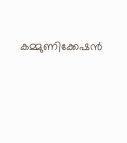കമ്മുണിക്കേഷന്‍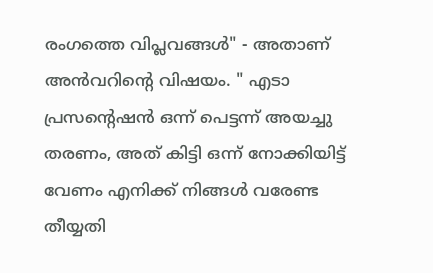രംഗത്തെ വിപ്ലവങ്ങള്‍" - അതാണ് അന്‍വറിന്‍റെ വിഷയം. " എടാ പ്രസന്‍റെഷന്‍ ഒന്ന് പെട്ടന്ന് അയച്ചു തരണം, അത് കിട്ടി ഒന്ന് നോക്കിയിട്ട് വേണം എനിക്ക് നിങ്ങള്‍ വരേണ്ട തീയ്യതി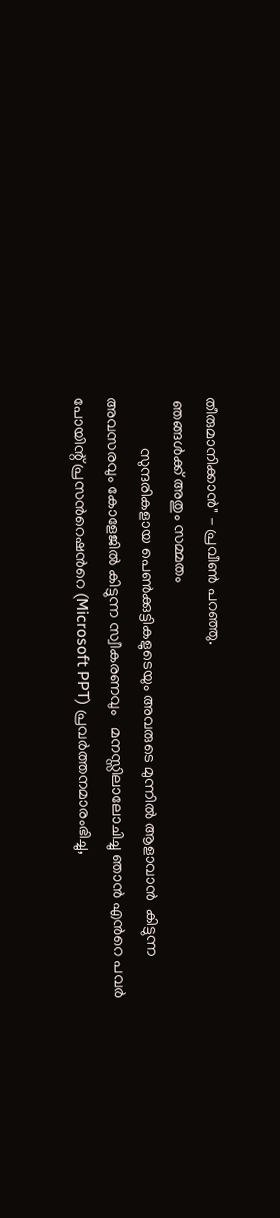തീരുമാനിക്കാന്‍" - പ്രവീണ്‍ പറഞ്ഞു.
 ഞങ്ങള്‍ക്ക് അതും സമ്മതം
             സുന്ദരികളായ പെണ്‍ക്കുട്ടികളുടെയും അവരുടെ മുന്നില്‍ ആളാവാന്‍  കിട്ടുന്ന അവസരവും കോളേജില്‍ കിട്ടുന്ന സ്വീകരണവും   മനസ്സിലാലോചിച്ചു ഞാന്‍ എന്‍റെ പവര്‍ പോയിന്റ്‌ പ്രസന്‍റെഷന്‍റെ (Microsoft PPT) പ്രവര്‍ത്തനമാരംഭിച്ചു,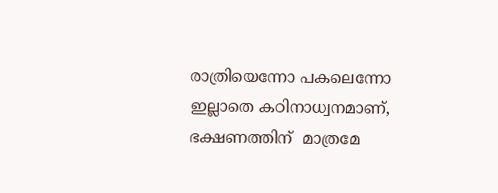രാത്രിയെന്നോ പകലെന്നോ ഇല്ലാതെ കഠിനാധ്വനമാണ്, ഭക്ഷണത്തിന്  മാത്രമേ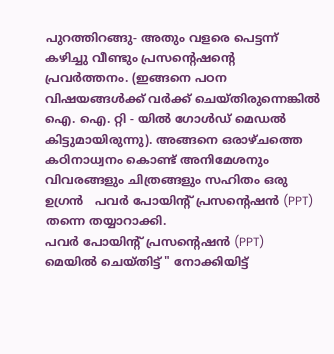പുറത്തിറങ്ങു- അതും വളരെ പെട്ടന്ന് കഴിച്ചു വീണ്ടും പ്രസന്‍റെഷന്‍റെ  പ്രവര്‍ത്തനം. (ഇങ്ങനെ പഠന വിഷയങ്ങള്‍ക്ക്‌ വര്‍ക്ക്‌ ചെയ്തിരുന്നെങ്കില്‍ ഐ. ഐ. റ്റി - യില്‍ ഗോള്‍ഡ്‌ മെഡല്‍ കിട്ടുമായിരുന്നു). അങ്ങനെ ഒരാഴ്ചത്തെ കഠിനാധ്വനം കൊണ്ട് അനിമേശനും വിവരങ്ങളും ചിത്രങ്ങളും സഹിതം ഒരു ഉഗ്രന്‍   പവര്‍ പോയിന്റ്‌ പ്രസന്‍റെഷന്‍ (PPT) തന്നെ തയ്യാറാക്കി.
പവര്‍ പോയിന്റ്‌ പ്രസന്‍റെഷന്‍ (PPT)  മെയില്‍ ചെയ്തിട്ട് " നോക്കിയിട്ട്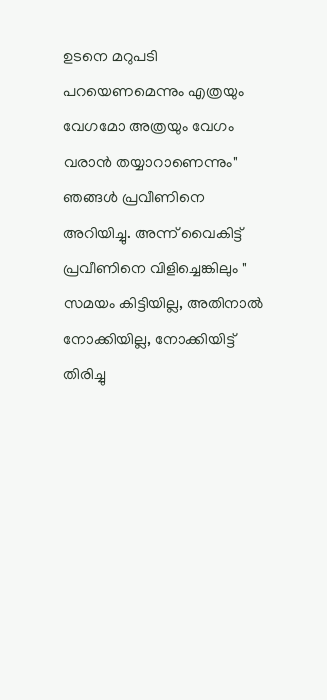ഉടനെ മറുപടി പറയെണമെന്നും എത്രയും വേഗമോ അത്രയും വേഗം വരാന്‍ തയ്യാറാണെന്നും" ഞങ്ങള്‍ പ്രവീണിനെ അറിയിച്ചു. അന്ന് വൈകിട്ട് പ്രവീണിനെ വിളിച്ചെങ്കിലും " സമയം കിട്ടിയില്ല, അതിനാല്‍ നോക്കിയില്ല, നോക്കിയിട്ട് തിരിച്ചു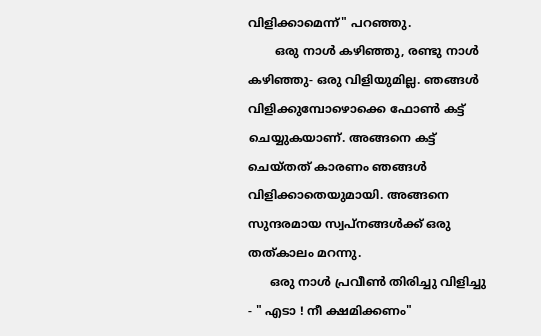വിളിക്കാമെന്ന്" പറഞ്ഞു.
       ഒരു നാള്‍ കഴിഞ്ഞു, രണ്ടു നാള്‍ കഴിഞ്ഞു- ഒരു വിളിയുമില്ല. ഞങ്ങള്‍ വിളിക്കുമ്പോഴൊക്കെ ഫോണ്‍ കട്ട്‌ ചെയ്യുകയാണ്. അങ്ങനെ കട്ട്‌ ചെയ്തത് കാരണം ഞങ്ങള്‍ വിളിക്കാതെയുമായി. അങ്ങനെ സുന്ദരമായ സ്വപ്നങ്ങള്‍ക്ക് ഒരു തത്കാലം മറന്നു.
      ഒരു നാള്‍ പ്രവീണ്‍ തിരിച്ചു വിളിച്ചു - " എടാ ! നീ ക്ഷമിക്കണം"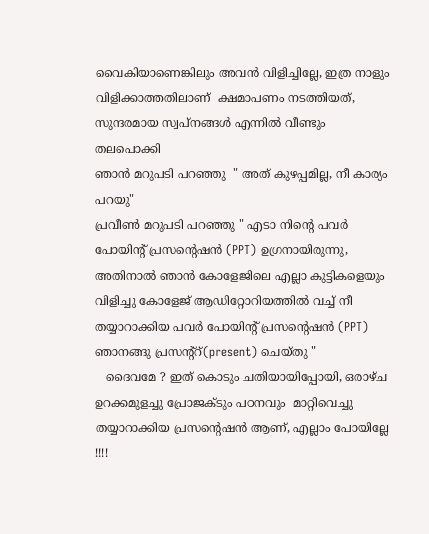വൈകിയാണെങ്കിലും അവന്‍ വിളിച്ചില്ലേ, ഇത്ര നാളും വിളിക്കാത്തതിലാണ്  ക്ഷമാപണം നടത്തിയത്, സുന്ദരമായ സ്വപ്‌നങ്ങള്‍ എന്നില്‍ വീണ്ടും തലപൊക്കി
ഞാന്‍ മറുപടി പറഞ്ഞു  " അത് കുഴപ്പമില്ല, നീ കാര്യം പറയു"
പ്രവീണ്‍ മറുപടി പറഞ്ഞു " എടാ നിന്‍റെ പവര്‍ പോയിന്റ്‌ പ്രസന്‍റെഷന്‍ (PPT) ഉഗ്രനായിരുന്നു, അതിനാല്‍ ഞാന്‍ കോളേജിലെ എല്ലാ കുട്ടികളെയും വിളിച്ചു കോളേജ് ആഡിറ്റോറിയത്തില്‍ വച്ച് നീ തയ്യാറാക്കിയ പവര്‍ പോയിന്റ്‌ പ്രസന്‍റെഷന്‍ (PPT) ഞാനങ്ങു പ്രസന്റ്റ്‌(present) ചെയ്തു "
   ദൈവമേ ? ഇത് കൊടും ചതിയായിപ്പോയി, ഒരാഴ്ച ഉറക്കമുളച്ചു പ്രോജക്ടും പഠനവും  മാറ്റിവെച്ചു തയ്യാറാക്കിയ പ്രസന്‍റെഷന്‍ ആണ്, എല്ലാം പോയില്ലേ !!!!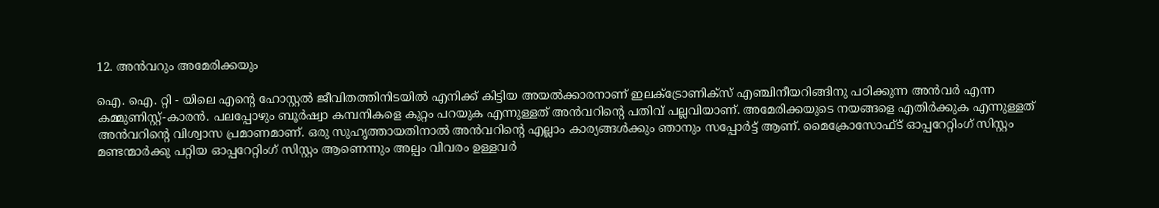12. അന്‍വറും അമേരിക്കയും

ഐ. ഐ. റ്റി - യിലെ എന്‍റെ ഹോസ്റ്റല്‍ ജീവിതത്തിനിടയില്‍ എനിക്ക് കിട്ടിയ അയല്‍ക്കാരനാണ് ഇലക്ട്രോണിക്സ് എഞ്ചിനീയറിങ്ങിനു പഠിക്കുന്ന അന്‍വര്‍ എന്ന കമ്മുണിസ്റ്റ്-കാരന്‍. പലപ്പോഴും ബൂര്‍ഷ്വാ കമ്പനികളെ കുറ്റം പറയുക എന്നുള്ളത് അന്‍വറിന്‍റെ പതിവ് പല്ലവിയാണ്. അമേരിക്കയുടെ നയങ്ങളെ എതിര്‍ക്കുക എന്നുള്ളത് അന്‍വറിന്‍റെ വിശ്വാസ പ്രമാണമാണ്‌. ഒരു സുഹൃത്തായതിനാല്‍ അന്‍വറിന്‍റെ എല്ലാം കാര്യങ്ങള്‍ക്കും ഞാനും സപ്പോര്‍ട്ട് ആണ്. മൈക്രോസോഫ്ട്‌ ഓപ്പറേറ്റിംഗ് സിസ്റ്റം മണ്ടന്മാര്‍ക്കു പറ്റിയ ഓപ്പറേറ്റിംഗ് സിസ്റ്റം ആണെന്നും അല്പം വിവരം ഉള്ളവര്‍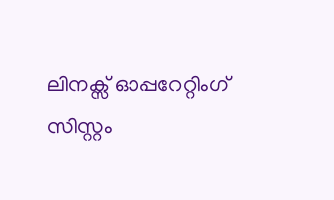ലിനക്സ്‌ ഓപ്പറേറ്റിംഗ് സിസ്റ്റം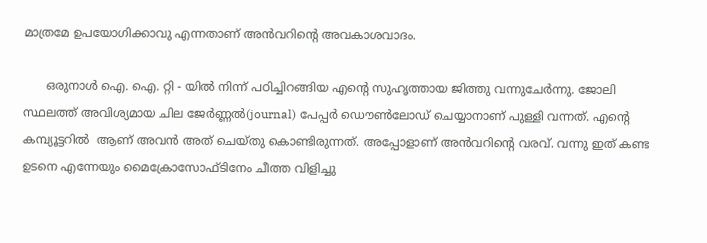മാത്രമേ ഉപയോഗിക്കാവു എന്നതാണ് അന്‍വറിന്‍റെ അവകാശവാദം.

      ഒരുനാള്‍ ഐ. ഐ. റ്റി - യില്‍ നിന്ന് പഠിച്ചിറങ്ങിയ എന്‍റെ സുഹൃത്തായ ജിത്തു വന്നുചേര്‍ന്നു. ജോലി സ്ഥലത്ത് അവിശ്യമായ ചില ജേര്‍ണ്ണല്‍‍(journal) പേപ്പര്‍ ഡൌണ്‍ലോഡ് ചെയ്യാനാണ് പുള്ളി വന്നത്. എന്‍റെ കമ്പ്യൂട്ടറില്‍  ആണ് അവന്‍ അത് ചെയ്തു കൊണ്ടിരുന്നത്. അപ്പോളാണ് അന്‍വറിന്‍റെ വരവ്. വന്നു ഇത് കണ്ട ഉടനെ എന്നേയും മൈക്രോസോഫ്ടിനേം ചീത്ത വിളിച്ചു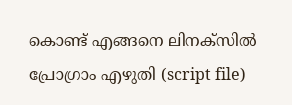കൊണ്ട് എങ്ങനെ ലിനക്സില്‍ പ്രോഗ്രാം എഴുതി (script file)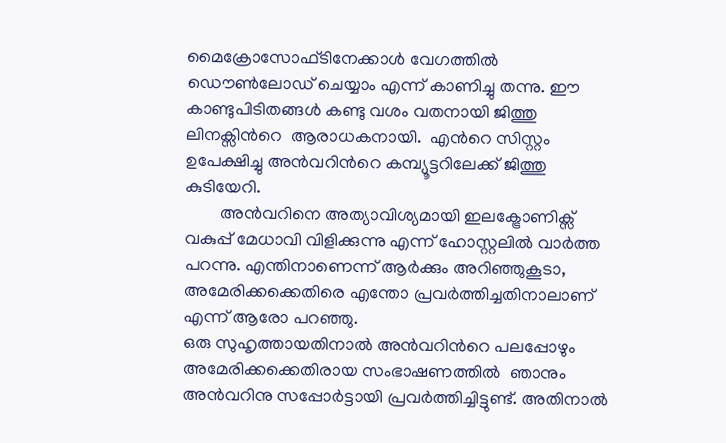മൈക്രോസോഫ്ടിനേക്കാള്‍ വേഗത്തില്‍ ഡൌണ്‍ലോഡ് ചെയ്യാം എന്ന് കാണിച്ചു തന്നു. ഈ കാണ്ടുപിടിതങ്ങള്‍ കണ്ടു വശം വതനായി ജിത്തു ലിനക്സിന്‍റെ  ആരാധകനായി.  എന്‍റെ സിസ്റ്റം ഉപേക്ഷിച്ചു അന്‍വറിന്‍റെ കമ്പ്യൂട്ടറിലേക്ക് ജിത്തു കുടിയേറി.
        അന്‍വറിനെ അത്യാവിശ്യമായി ഇലക്ട്രോണിക്സ് വകുപ്പ് മേധാവി വിളിക്കുന്നു എന്ന് ഹോസ്റ്റലില്‍ വാര്‍ത്ത‍ പറന്നു. എന്തിനാണെന്ന് ആര്‍ക്കും അറിഞ്ഞുകൂടാ, അമേരിക്കക്കെതിരെ എന്തോ പ്രവര്‍ത്തിച്ചതിനാലാണ് എന്ന് ആരോ പറഞ്ഞു.
ഒരു സുഹൃത്തായതിനാല്‍ അന്‍വറിന്‍റെ പലപ്പോഴും അമേരിക്കക്കെതിരായ സംഭാഷണത്തില്‍  ഞാനും അന്‍വറിനു സപ്പോര്‍ട്ടായി പ്രവര്‍ത്തിച്ചിട്ടുണ്ട്. അതിനാല്‍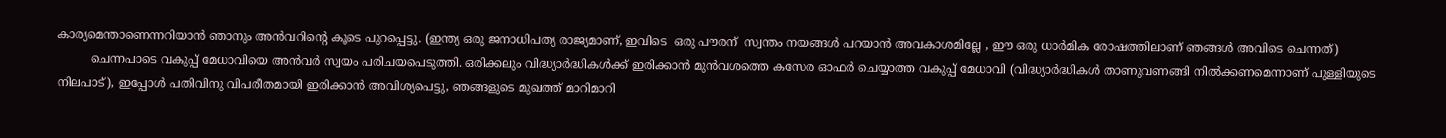കാര്യമെന്താണെന്നറിയാന്‍ ഞാനും അന്‍വറിന്‍റെ കൂടെ പുറപ്പെട്ടു. (ഇന്ത്യ ഒരു ജനാധിപത്യ രാജ്യമാണ്, ഇവിടെ  ഒരു പൗരന്  സ്വന്തം നയങ്ങള്‍ പറയാന്‍ അവകാശമില്ലേ , ഈ ഒരു ധാര്‍മിക രോഷത്തിലാണ് ഞങ്ങള്‍ അവിടെ ചെന്നത്)
         ചെന്നപാടെ വകുപ്പ് മേധാവിയെ അന്‍വര്‍ സ്വയം പരിചയപെടുത്തി. ഒരിക്കലും വിദ്ധ്യാര്‍ദ്ധികള്‍ക്ക് ഇരിക്കാന്‍ മുന്‍വശത്തെ കസേര ഓഫര്‍ ചെയ്യാത്ത വകുപ്പ് മേധാവി (വിദ്ധ്യാര്‍ദ്ധികള്‍ താണുവണങ്ങി നില്‍ക്കണമെന്നാണ് പുള്ളിയുടെ നിലപാട്), ഇപ്പോള്‍ പതിവിനു വിപരീതമായി ഇരിക്കാന്‍ അവിശ്യപെട്ടു, ഞങ്ങളുടെ മുഖത്ത് മാറിമാറി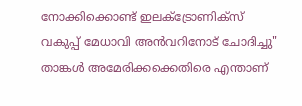നോക്കിക്കൊണ്ട് ഇലക്ട്രോണിക്സ് വകുപ്പ് മേധാവി അന്‍വറിനോട് ചോദിച്ചു" താങ്കള്‍ അമേരിക്കക്കെതിരെ എന്താണ്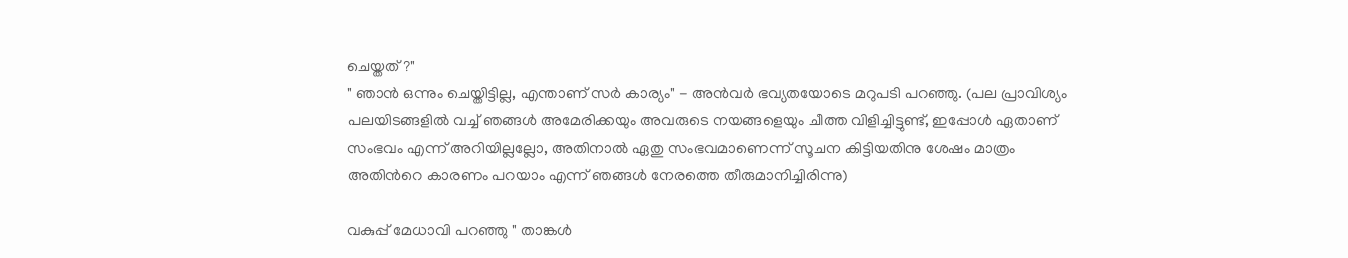ചെയ്തത് ?"
" ഞാന്‍ ഒന്നും ചെയ്തിട്ടില്ല, എന്താണ് സര്‍ കാര്യം" - അന്‍വര്‍ ഭവ്യതയോടെ മറുപടി പറഞ്ഞു. (പല പ്രാവിശ്യം പലയിടങ്ങളില്‍ വച്ച് ഞങ്ങള്‍ അമേരിക്കയും അവരുടെ നയങ്ങളെയും ചീത്ത വിളിച്ചിട്ടുണ്ട്, ഇപ്പോള്‍ ഏതാണ് സംഭവം എന്ന് അറിയില്ലല്ലോ, അതിനാല്‍ ഏതു സംഭവമാണെന്ന് സൂചന കിട്ടിയതിനു ശേഷം മാത്രം അതിന്‍റെ കാരണം പറയാം എന്ന് ഞങ്ങള്‍ നേരത്തെ തീരുമാനിച്ചിരിന്നു)

വകുപ്പ് മേധാവി പറഞ്ഞു " താങ്കള്‍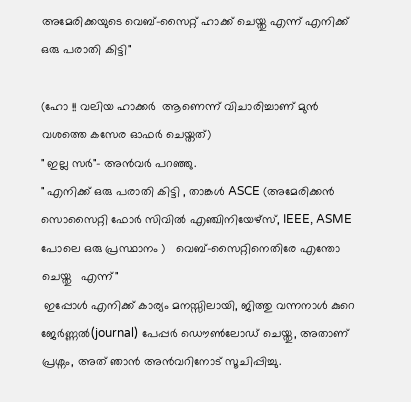അമേരിക്കയുടെ വെബ്-സൈറ്റ് ഹാക്ക് ചെയ്തു എന്ന് എനിക്ക് ഒരു പരാതി കിട്ടി"

(ഹോ !! വലിയ ഹാക്കര്‍  ആണെന്ന് വിചാരിച്ചാണ് മുന്‍ വശത്തെ കസേര ഓഫര്‍ ചെയ്തത്)
" ഇല്ല സര്‍"- അന്‍വര്‍ പറഞ്ഞു.
" എനിക്ക് ഒരു പരാതി കിട്ടി , താങ്കള്‍ ASCE (അമേരിക്കന്‍ സൊസൈറ്റി ഫോര്‍ സിവില്‍ എഞ്ചിനിയേഴ്സ്, IEEE, ASME പോലെ ഒരു പ്രസ്ഥാനം )   വെബ്-സൈറ്റിനെതിരേ എന്തോ ചെയ്തു   എന്ന്"
 ഇപ്പോള്‍ എനിക്ക് കാര്യം മനസ്സിലായി, ജിത്തു വന്നനാള്‍ കുറെ ‍ ജേര്‍ണ്ണല്‍‍(journal) പേപ്പര്‍ ഡൌണ്‍ലോഡ് ചെയ്തു, അതാണ് പ്രശ്നം, അത് ഞാന്‍ അന്‍വറിനോട് സൂചിപ്പിച്ചു.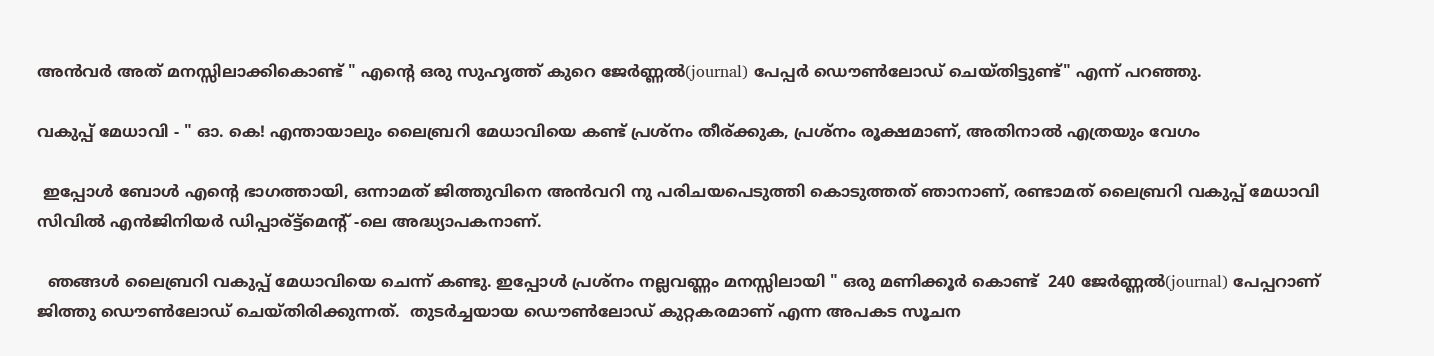അന്‍വര്‍ അത് മനസ്സിലാക്കികൊണ്ട്‌ " എന്‍റെ ഒരു സുഹൃത്ത്‌ കുറെ ജേര്‍ണ്ണല്‍‍(journal) പേപ്പര്‍ ഡൌണ്‍ലോഡ് ചെയ്തിട്ടുണ്ട്" എന്ന് പറഞ്ഞു.

വകുപ്പ് മേധാവി - " ഓ. കെ! എന്തായാലും ലൈബ്രറി മേധാവിയെ കണ്ട്‌ പ്രശ്നം തീര്ക്കുക, പ്രശ്നം രൂക്ഷമാണ്, അതിനാല്‍ എത്രയും വേഗം

 ഇപ്പോള്‍ ബോള്‍ എന്‍റെ ഭാഗത്തായി, ഒന്നാമത് ജിത്തുവിനെ അന്‍വറി നു പരിചയപെടുത്തി കൊടുത്തത് ഞാനാണ്‌, രണ്ടാമത് ലൈബ്രറി വകുപ്പ് മേധാവി സിവില്‍ എന്‍ജിനിയര്‍ ഡിപ്പാര്ട്ട്മെന്റ് -ലെ അദ്ധ്യാപകനാണ്‌.

  ഞങ്ങള്‍ ലൈബ്രറി വകുപ്പ് മേധാവിയെ ചെന്ന് കണ്ടു. ഇപ്പോള്‍ പ്രശ്നം നല്ലവണ്ണം മനസ്സിലായി " ഒരു മണിക്കൂര്‍ കൊണ്ട്  240 ജേര്‍ണ്ണല്‍‍(journal) പേപ്പറാണ് ജിത്തു ഡൌണ്‍ലോഡ് ചെയ്തിരിക്കുന്നത്.  തുടര്‍ച്ചയായ ഡൌണ്‍ലോഡ് കുറ്റകരമാണ് എന്ന അപകട സൂചന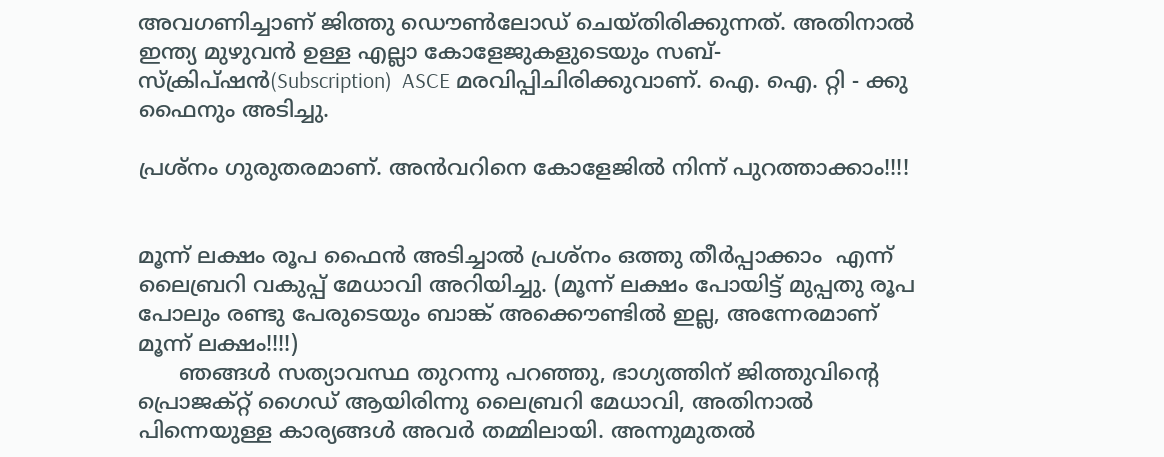അവഗണിച്ചാണ് ജിത്തു ഡൌണ്‍ലോഡ് ചെയ്തിരിക്കുന്നത്. അതിനാല്‍ ഇന്ത്യ മുഴുവന്‍ ഉള്ള എല്ലാ കോളേജുകളുടെയും സബ്-സ്ക്രിപ്ഷന്‍(Subscription)  ASCE മരവിപ്പിചിരിക്കുവാണ്. ഐ. ഐ. റ്റി - ക്കു ഫൈനും അടിച്ചു.

പ്രശ്നം ഗുരുതരമാണ്. അന്‍വറിനെ കോളേജില്‍ നിന്ന് പുറത്താക്കാം!!!!


മൂന്ന് ലക്ഷം രൂപ ഫൈന്‍ അടിച്ചാല്‍ പ്രശ്നം ഒത്തു തീര്‍പ്പാക്കാം  എന്ന് ലൈബ്രറി വകുപ്പ് മേധാവി അറിയിച്ചു. (മൂന്ന് ലക്ഷം പോയിട്ട് മുപ്പതു രൂപ പോലും രണ്ടു പേരുടെയും ബാങ്ക് അക്കൌണ്ടില്‍ ഇല്ല, അന്നേരമാണ്‌ മൂന്ന് ലക്ഷം!!!!)
      ഞങ്ങള്‍ സത്യാവസ്ഥ തുറന്നു പറഞ്ഞു, ഭാഗ്യത്തിന് ജിത്തുവിന്‍റെ പ്രൊജക്റ്റ്‌ ഗൈഡ് ആയിരിന്നു ലൈബ്രറി മേധാവി, അതിനാല്‍ പിന്നെയുള്ള കാര്യങ്ങള്‍ അവര്‍ തമ്മിലായി. അന്നുമുതല്‍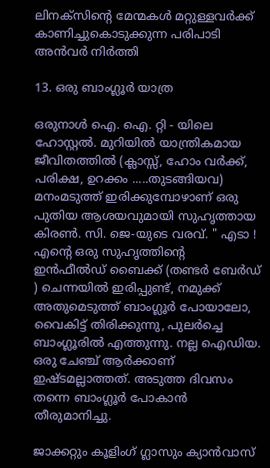ലിനക്സിന്‍റെ മേന്മകള്‍ മറ്റുള്ളവര്‍ക്ക് കാണിച്ചുകൊടുക്കുന്ന പരിപാടി അന്‍വര്‍ നിര്‍ത്തി

13. ഒരു ബാംഗ്ലൂര്‍ യാത്ര

ഒരുനാള്‍ ഐ. ഐ. റ്റി - യിലെ ഹോസ്റ്റല്‍. മുറിയില്‍ യാന്ത്രികമായ ജീവിതത്തില്‍ (ക്ലാസ്സ്‌, ഹോം വര്‍ക്ക്‌, പരിക്ഷ, ഉറക്കം .....തുടങ്ങിയവ) മനംമടുത്ത് ഇരിക്കുമ്പോഴാണ് ഒരു പുതിയ ആശയവുമായി സുഹൃത്തായ കിരണ്‍. സി. ജെ-യുടെ വരവ്. " എടാ ! എന്‍റെ ഒരു സുഹൃത്തിന്‍റെ   ഇന്‍ഫീല്‍ഡ് ബൈക്ക് (തണ്ടര്‍ ബേര്‍ഡ് ) ചെന്നയില്‍ ഇരിപ്പുണ്ട്, നമുക്ക് അതുമെടുത്ത് ബാംഗ്ലൂര്‍ പോയാലോ, വൈകിട്ട് തിരിക്കുന്നു, പുലര്‍ച്ചെ ബാംഗ്ലൂരില്‍ എത്തുന്നു. നല്ല ഐഡിയ. ഒരു ചേഞ്ച്‌ ആര്‍ക്കാണ്‌ ഇഷ്ടമല്ലാത്തത്‌. അടുത്ത ദിവസം തന്നെ ബാംഗ്ലൂര്‍ പോകാന്‍ തീരുമാനിച്ചു.

ജാക്കറ്റും കൂളിംഗ്‌ ഗ്ലാസും ക്യാന്‍വാസ്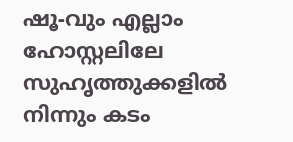ഷൂ-വും എല്ലാം ഹോസ്റ്റലിലേ സുഹൃത്തുക്കളില്‍ നിന്നും കടം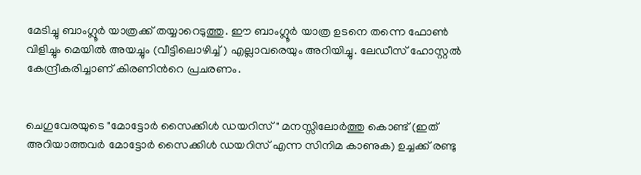മേടിച്ചു ബാംഗ്ലൂര്‍ യാത്രക്ക് തയ്യാറെടുത്തു. ഈ ബാംഗ്ലൂര്‍ യാത്ര ഉടനെ തന്നെ ഫോണ്‍ വിളിച്ചും മെയില്‍ അയച്ചും (വീട്ടിലൊഴിച്ച്) എല്ലാവരെയും അറിയിച്ചു. ലേഡീസ് ഹോസ്റ്റല്‍ കേന്ദ്രീകരിച്ചാണ് കിരണിന്‍റെ പ്രചരണം.


ചെഗുവേരയുടെ "മോട്ടോര്‍ സൈക്കിള്‍ ഡയറിസ്" മനസ്സിലോര്‍ത്തു കൊണ്ട് (ഇത് അറിയാത്തവര്‍ മോട്ടോര്‍ സൈക്കിള്‍ ഡയറിസ് എന്ന സിനിമ കാണുക) ഉച്ചക്ക് രണ്ടു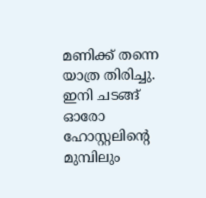മണിക്ക് തന്നെ യാത്ര തിരിച്ചു. ഇനി ചടങ്ങ് ഓരോ ഹോസ്റ്റലിന്‍റെ മുമ്പിലും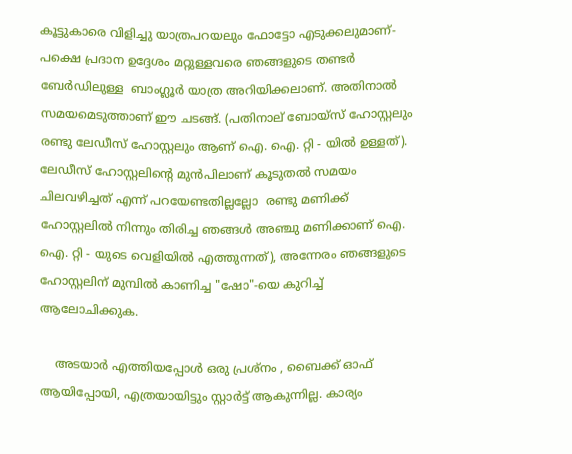കൂട്ടുകാരെ വിളിച്ചു യാത്രപറയലും ഫോട്ടോ എടുക്കലുമാണ്- പക്ഷെ പ്രദാന ഉദ്ദേശം മറ്റുള്ളവരെ ഞങ്ങളുടെ തണ്ടര്‍ ബേര്‍ഡിലുള്ള  ബാംഗ്ലൂര്‍ യാത്ര അറിയിക്കലാണ്. അതിനാല്‍ സമയമെടുത്താണ് ഈ ചടങ്ങ്. (പതിനാല് ബോയ്സ് ഹോസ്റ്റലും രണ്ടു ലേഡീസ് ഹോസ്റ്റലും ആണ് ഐ. ഐ. റ്റി - യില്‍ ഉള്ളത്). ലേഡീസ് ഹോസ്റ്റലിന്‍റെ മുന്‍പിലാണ് കൂടുതല്‍ സമയം ചിലവഴിച്ചത് എന്ന് പറയേണ്ടതില്ലല്ലോ  രണ്ടു മണിക്ക് ഹോസ്റ്റലില്‍ നിന്നും തിരിച്ച ഞങ്ങള്‍ അഞ്ചു മണിക്കാണ് ഐ. ഐ. റ്റി - യുടെ വെളിയില്‍ എത്തുന്നത്‌), അന്നേരം ഞങ്ങളുടെ ഹോസ്റ്റലിന് മുമ്പില്‍ കാണിച്ച "ഷോ"-യെ കുറിച്ച് ആലോചിക്കുക.

    അടയാര്‍ എത്തിയപ്പോള്‍ ഒരു പ്രശ്നം , ബൈക്ക് ഓഫ്‌ ആയിപ്പോയി, എത്രയായിട്ടും സ്റ്റാര്‍ട്ട്‌ ആകുന്നില്ല. കാര്യം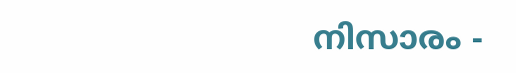നിസാരം -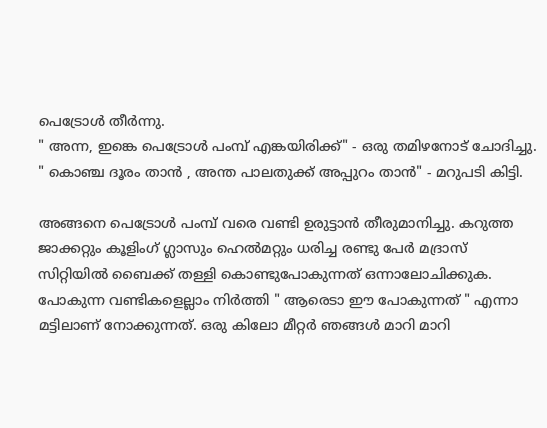പെട്രോള്‍ തീര്‍ന്നു.
" അന്ന, ഇങ്കെ പെട്രോള്‍ പംമ്പ് എങ്കയിരിക്ക്" - ഒരു തമിഴനോട്‌ ചോദിച്ചു.
" കൊഞ്ച ദൂരം താന്‍ , അന്ത പാലതുക്ക് അപ്പുറം താന്‍" - മറുപടി കിട്ടി.

അങ്ങനെ പെട്രോള്‍ പംമ്പ് വരെ വണ്ടി ഉരുട്ടാന്‍ തീരുമാനിച്ചു. കറുത്ത ജാക്കറ്റും കൂളിംഗ്‌ ഗ്ലാസും ഹെല്‍മറ്റും ധരിച്ച രണ്ടു പേര്‍ മദ്രാസ്‌ സിറ്റിയില്‍ ബൈക്ക് തള്ളി കൊണ്ടുപോകുന്നത് ഒന്നാലോചിക്കുക. പോകുന്ന വണ്ടികളെല്ലാം നിര്‍ത്തി " ആരെടാ ഈ പോകുന്നത് " എന്നാ മട്ടിലാണ്‌ നോക്കുന്നത്. ഒരു കിലോ മീറ്റര്‍ ഞങ്ങള്‍ മാറി മാറി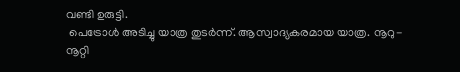വണ്ടി ഉരുട്ടി.
 പെട്രോള്‍ അടിച്ചു യാത്ര തുടര്‍ന്ന്. ആസ്വാദ്യകരമായ യാത്ര. നൂറു- നൂറ്റി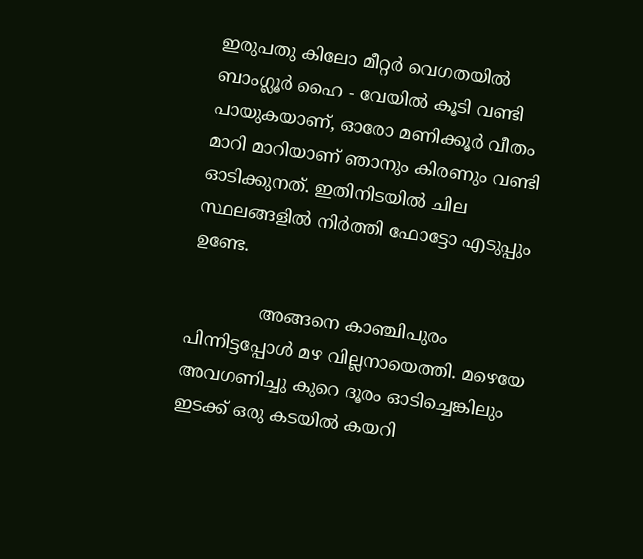ഇരുപതു കിലോ മീറ്റര്‍ വെഗതയില്‍  ബാംഗ്ലൂര്‍ ഹൈ - വേയില്‍ കൂടി വണ്ടി പായുകയാണ്, ഓരോ മണിക്കൂര്‍ വീതം മാറി മാറിയാണ് ഞാനും കിരണും വണ്ടി ഓടിക്കുനത്. ഇതിനിടയില്‍ ചില സ്ഥലങ്ങളില്‍ നിര്‍ത്തി ഫോട്ടോ എടുപ്പും ഉണ്ടേ.

             അങ്ങനെ കാഞ്ചിപുരം പിന്നിട്ടപ്പോള്‍ മഴ വില്ലനായെത്തി. മഴെയേ അവഗണിച്ചു കുറെ ദൂരം ഓടിച്ചെങ്കിലും ഇടക്ക് ഒരു കടയില്‍ കയറി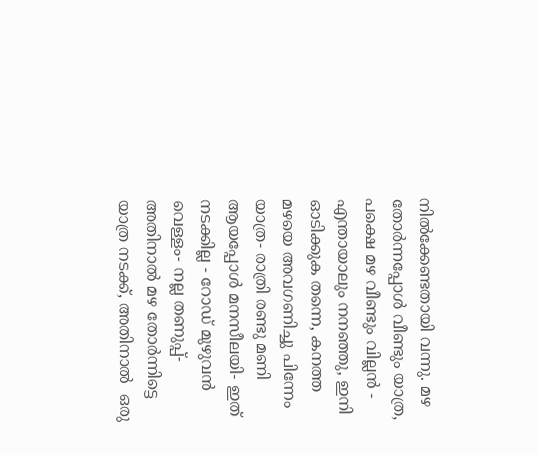നില്‍ക്കേണ്ടതായി വന്നു. മഴ തോര്‍ന്നപ്പോള്‍ വീണ്ടും യാത്ര, പക്ഷെ മഴ വീണ്ടും വില്ലന്‍ - എന്തായാലും നനഞ്ഞു, ഇനി ഓടിക്കുക തന്നെ, കനത്ത മഴയെ അവഗണിച്ചു പിന്നേം യാത്ര- രാത്രി രണ്ടു മണി ആയപ്പോള്‍ മനസീലയി- ഇത് നടക്കില്ല - റോഡ്‌ മുഴുവന്‍ വെള്ളം- നല്ല തണുപ്പ്- അതിനാല്‍ മഴ തോര്‍ന്നിട്ടെ യാത്ര നടക്ക്, അതിനാല്‍  ഒരു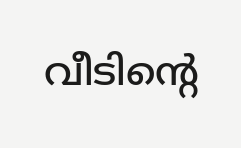വീടിന്‍റെ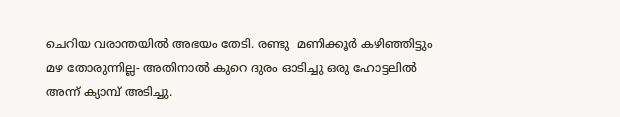ചെറിയ വരാന്തയില്‍ അഭയം തേടി. രണ്ടു  മണിക്കൂര്‍ കഴിഞ്ഞിട്ടും മഴ തോരുന്നില്ല- അതിനാല്‍ കുറെ ദുരം ഓടിച്ചു ഒരു ഹോട്ടലില്‍ അന്ന് ക്യാമ്പ് അടിച്ചു.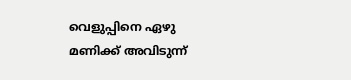വെളുപ്പിനെ ഏഴു മണിക്ക് അവിടുന്ന്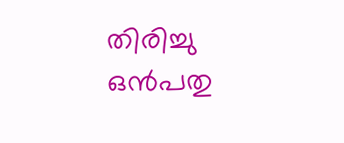തിരിച്ചു ഒന്‍പതു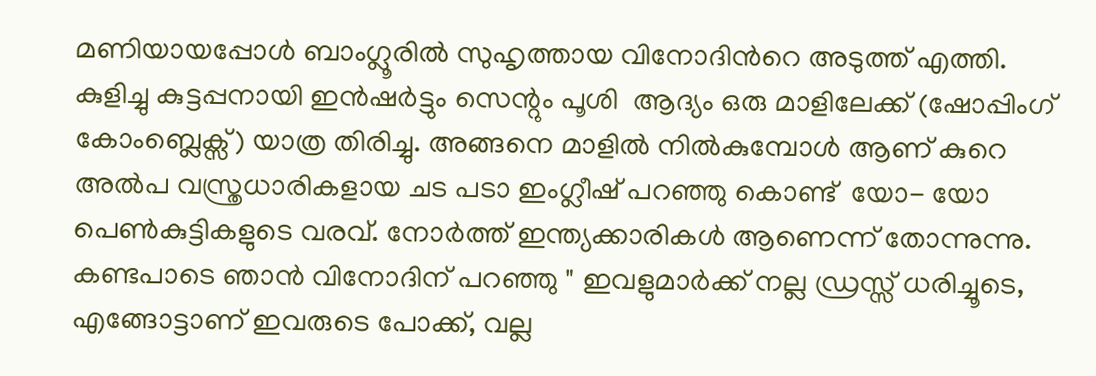മണിയായപ്പോള്‍ ബാംഗ്ലൂരില്‍ സുഹൃത്തായ വിനോദിന്‍റെ അടുത്ത് എത്തി. കുളിച്ചു കുട്ടപ്പനായി ഇന്‍ഷര്‍ട്ടും സെന്റും പൂശി  ആദ്യം ഒരു മാളിലേക്ക് (ഷോപ്പിംഗ്‌ കോംബ്ലെക്സ്) യാത്ര തിരിച്ചു. അങ്ങനെ മാളില്‍ നില്‍കുമ്പോള്‍ ആണ് കുറെ അല്‍പ വസ്ത്രധാരികളായ ചട പടാ ഇംഗ്ലീഷ് പറഞ്ഞു കൊണ്ട്  യോ- യോ പെണ്‍കുട്ടികളുടെ വരവ്. നോര്‍ത്ത് ഇന്ത്യക്കാരികള്‍ ആണെന്ന് തോന്നുന്നു.
കണ്ടപാടെ ഞാന്‍ വിനോദിന് പറഞ്ഞു " ഇവളുമാര്‍ക്ക് നല്ല ഡ്രസ്സ്‌ ധരിച്ചൂടെ, എങ്ങോട്ടാണ് ഇവരുടെ പോക്ക്, വല്ല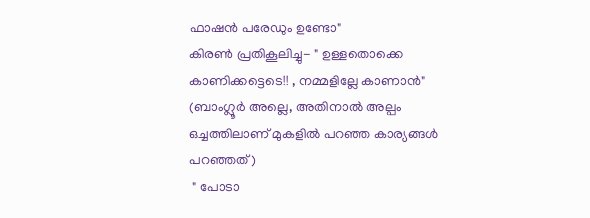ഫാഷന്‍ പരേഡും ഉണ്ടോ"
കിരണ്‍ പ്രതികൂലിച്ചു- " ഉള്ളതൊക്കെ കാണിക്കട്ടെടെ!! , നമ്മളില്ലേ കാണാന്‍"
(ബാംഗ്ലൂര്‍ അല്ലെ, അതിനാല്‍ അല്പം ഒച്ചത്തിലാണ് മുകളില്‍ പറഞ്ഞ കാര്യങ്ങള്‍ പറഞ്ഞത്)
 " പോടാ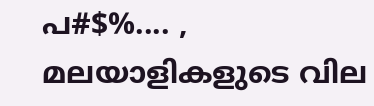പ#$%.... , മലയാളികളുടെ വില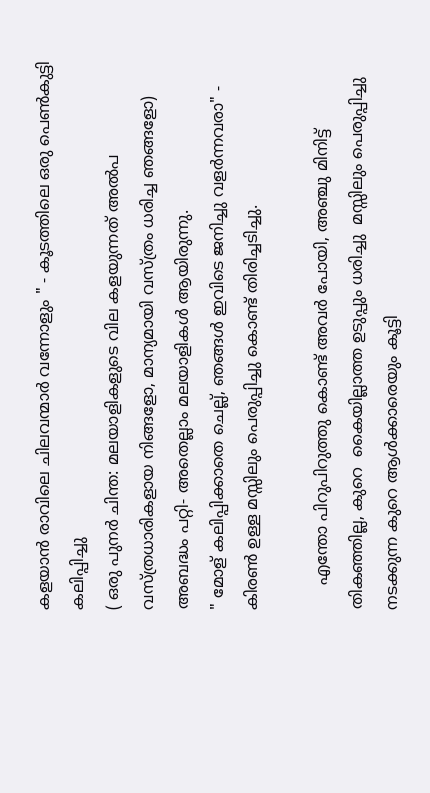കളയാന്‍ രാവിലെ ചിലവന്മാര്‍ വന്നോളും " - കൂടത്തിലെ ഒരു പെണ്‍കുട്ടി കലിപ്പിച്ചു
( ഒരു പുനര്‍ ചിന്ത: മലയാളികളുടെ വില കളയുന്നത്‌ അല്‍പ വസ്ത്രധാരികളായ നിങ്ങളോ, മാന്യമായി വസ്ത്രം ധരിച്ച ഞങ്ങളോ)
അബദ്ധം പറ്റി- അതെല്ലാം മലയാളികള്‍ ആയിരുന്നു.
" മോള് കലിപ്പിക്കാതെ ചെല്ല്, ഞങ്ങള്‍ ഇവിടെ ജനിച്ചു വളര്‍ന്നവരാ" - കിരണ്‍ ഉള്ള മസ്സിലും പെരുപ്പിച്ചു കൊണ്ട് തിരിച്ചടിച്ചു.

     എന്തോ പിറുപിറുത്തു കൊണ്ട് അവര്‍ പോയി, അഞ്ചു മിനിട്ട് തികഞ്ഞില്ല, കുറെ  കൈയില്ലാത്ത ഉടുപ്പും ധരിച്ചു  മസ്സിലും പെരുപ്പിച്ചു നടക്കുന്ന കുറെ ആള്‍ക്കാരെയും കൂട്ടി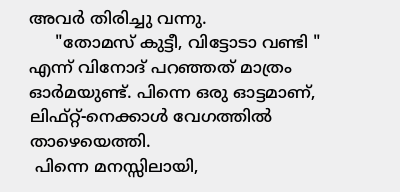അവര്‍ തിരിച്ചു വന്നു.
     "തോമസ്‌ കുട്ടീ, വിട്ടോടാ വണ്ടി " എന്ന് വിനോദ് പറഞ്ഞത് മാത്രം ഓര്‍മയുണ്ട്. പിന്നെ ഒരു ഓട്ടമാണ്, ലിഫ്റ്റ്‌-നെക്കാള്‍ വേഗത്തില്‍ താഴെയെത്തി.
 പിന്നെ മനസ്സിലായി,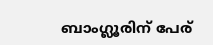ബാംഗ്ലൂരിന് പേര്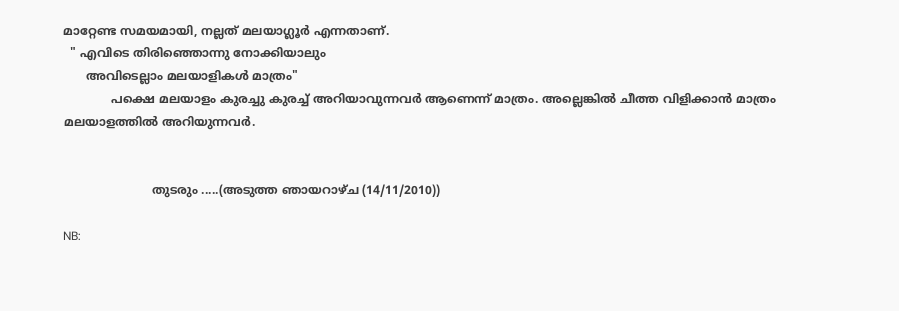മാറ്റേണ്ട സമയമായി, നല്ലത് മലയാഗ്ലൂര്‍ എന്നതാണ്.
  " എവിടെ തിരിഞ്ഞൊന്നു നോക്കിയാലും
      അവിടെല്ലാം മലയാളികള്‍ മാത്രം"
             പക്ഷെ മലയാളം കുരച്ചു കുരച്ച് അറിയാവുന്നവര്‍ ആണെന്ന് മാത്രം. അല്ലെങ്കില്‍ ചീത്ത വിളിക്കാന്‍ മാത്രം മലയാളത്തില്‍ അറിയുന്നവര്‍.


                        തുടരും .....(അടുത്ത ഞായറാഴ്ച (14/11/2010))

NB: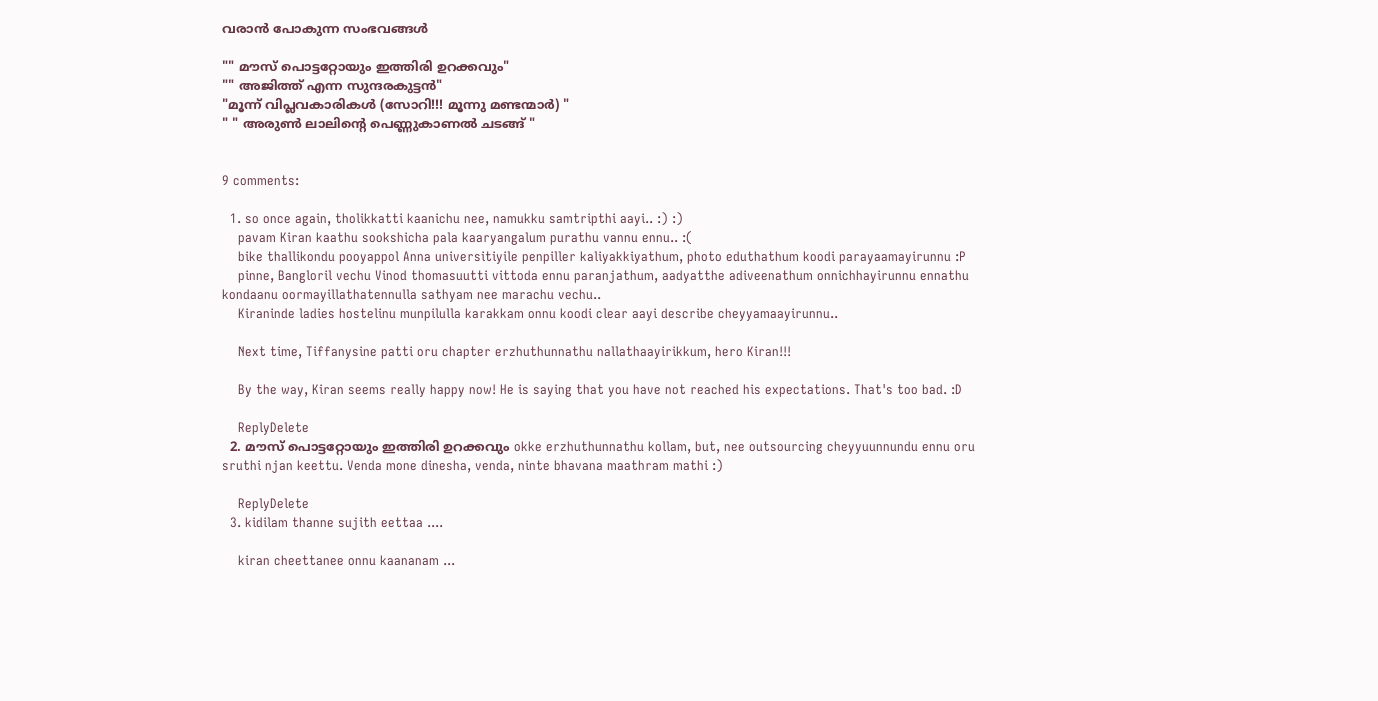വരാന്‍ പോകുന്ന സംഭവങ്ങള്‍

"" മൗസ് പൊട്ടറ്റോയും ഇത്തിരി ഉറക്കവും"
"" അജിത്ത് എന്ന സുന്ദരകുട്ടന്‍"
"മൂന്ന് വിപ്ലവകാരികള്‍ (സോറി!!! മൂന്നു മണ്ടന്മാര്‍) "
" " അരുണ്‍ ലാലിന്‍റെ പെണ്ണുകാണല്‍ ചടങ്ങ് "


9 comments:

  1. so once again, tholikkatti kaanichu nee, namukku samtripthi aayi.. :) :)
    pavam Kiran kaathu sookshicha pala kaaryangalum purathu vannu ennu.. :(
    bike thallikondu pooyappol Anna universitiyile penpiller kaliyakkiyathum, photo eduthathum koodi parayaamayirunnu :P
    pinne, Bangloril vechu Vinod thomasuutti vittoda ennu paranjathum, aadyatthe adiveenathum onnichhayirunnu ennathu kondaanu oormayillathatennulla sathyam nee marachu vechu..
    Kiraninde ladies hostelinu munpilulla karakkam onnu koodi clear aayi describe cheyyamaayirunnu..

    Next time, Tiffanysine patti oru chapter erzhuthunnathu nallathaayirikkum, hero Kiran!!!

    By the way, Kiran seems really happy now! He is saying that you have not reached his expectations. That's too bad. :D

    ReplyDelete
  2. മൗസ് പൊട്ടറ്റോയും ഇത്തിരി ഉറക്കവും okke erzhuthunnathu kollam, but, nee outsourcing cheyyuunnundu ennu oru sruthi njan keettu. Venda mone dinesha, venda, ninte bhavana maathram mathi :)

    ReplyDelete
  3. kidilam thanne sujith eettaa ....

    kiran cheettanee onnu kaananam ...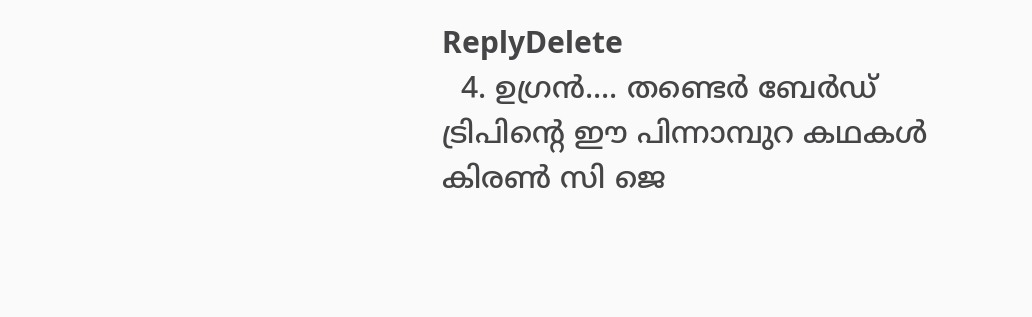ReplyDelete
  4. ഉഗ്രന്‍.... തണ്ടെര്‍ ബേര്‍ഡ് ട്രിപിന്റെ ഈ പിന്നാമ്പുറ കഥകള്‍ കിരണ്‍ സി ജെ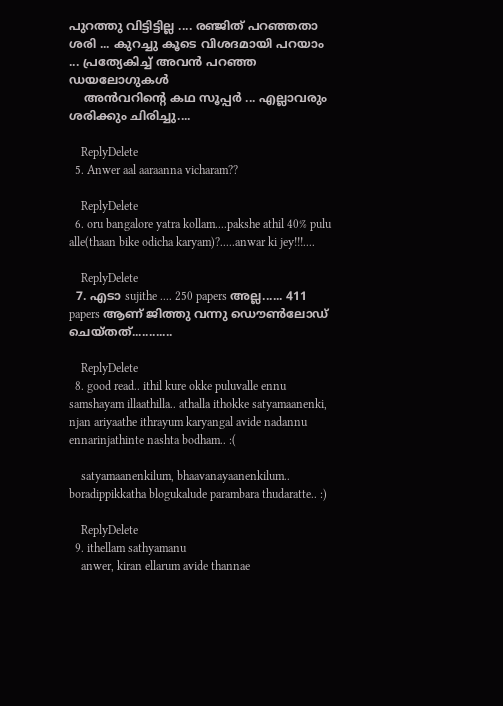പുറത്തു വിട്ടിട്ടില്ല .... രഞ്ജിത് പറഞ്ഞതാ ശരി ... കുറച്ചു കൂടെ വിശദമായി പറയാം ... പ്രത്യേകിച്ച് അവന്‍ പറഞ്ഞ ഡയലോഗുകള്‍
    അന്‍വറിന്റെ കഥ സൂപ്പര്‍ ... എല്ലാവരും ശരിക്കും ചിരിച്ചു....

    ReplyDelete
  5. Anwer aal aaraanna vicharam??

    ReplyDelete
  6. oru bangalore yatra kollam....pakshe athil 40% pulu alle(thaan bike odicha karyam)?.....anwar ki jey!!!....

    ReplyDelete
  7. എടാ sujithe .... 250 papers അല്ല...... 411 papers ആണ് ജിത്തു വന്നു ഡൌണ്‍ലോഡ് ചെയ്തത്............

    ReplyDelete
  8. good read.. ithil kure okke puluvalle ennu samshayam illaathilla.. athalla ithokke satyamaanenki, njan ariyaathe ithrayum karyangal avide nadannu ennarinjathinte nashta bodham.. :(

    satyamaanenkilum, bhaavanayaanenkilum.. boradippikkatha blogukalude parambara thudaratte.. :)

    ReplyDelete
  9. ithellam sathyamanu
    anwer, kiran ellarum avide thannae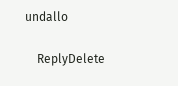undallo

    ReplyDelete